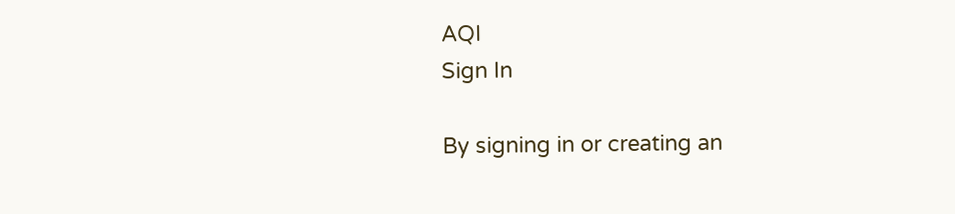AQI
Sign In

By signing in or creating an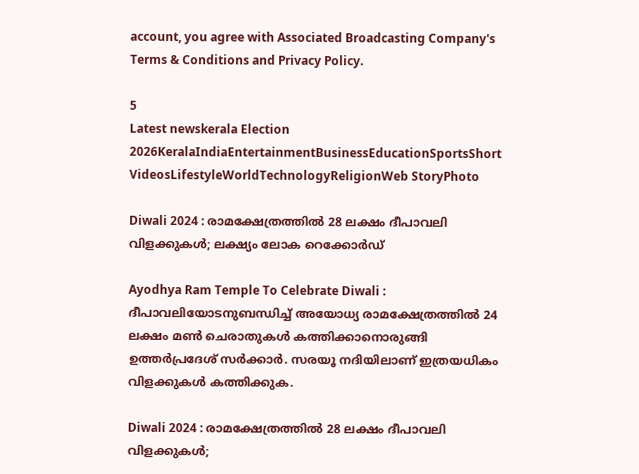account, you agree with Associated Broadcasting Company's Terms & Conditions and Privacy Policy.

5
Latest newskerala Election 2026KeralaIndiaEntertainmentBusinessEducationSportsShort VideosLifestyleWorldTechnologyReligionWeb StoryPhoto

Diwali 2024 : രാമക്ഷേത്രത്തിൽ 28 ലക്ഷം ദീപാവലി വിളക്കുകൾ; ലക്ഷ്യം ലോക റെക്കോർഡ്

Ayodhya Ram Temple To Celebrate Diwali : ദീപാവലിയോടനുബന്ധിച്ച് അയോധ്യ രാമക്ഷേത്രത്തിൽ 24 ലക്ഷം മൺ ചെരാതുകൾ കത്തിക്കാനൊരുങ്ങി ഉത്തർപ്രദേശ് സർക്കാർ. സരയൂ നദിയിലാണ് ഇത്രയധികം വിളക്കുകൾ കത്തിക്കുക.

Diwali 2024 : രാമക്ഷേത്രത്തിൽ 28 ലക്ഷം ദീപാവലി വിളക്കുകൾ;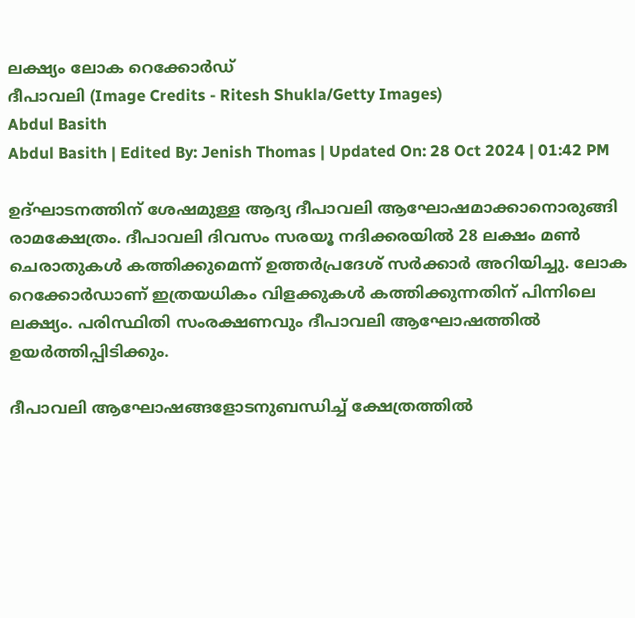ലക്ഷ്യം ലോക റെക്കോർഡ്
ദീപാവലി (Image Credits - Ritesh Shukla/Getty Images)
Abdul Basith
Abdul Basith | Edited By: Jenish Thomas | Updated On: 28 Oct 2024 | 01:42 PM

ഉദ്ഘാടനത്തിന് ശേഷമുള്ള ആദ്യ ദീപാവലി ആഘോഷമാക്കാനൊരുങ്ങി രാമക്ഷേത്രം. ദീപാവലി ദിവസം സരയൂ നദിക്കരയിൽ 28 ലക്ഷം മൺ ചെരാതുകൾ കത്തിക്കുമെന്ന് ഉത്തർപ്രദേശ് സർക്കാർ അറിയിച്ചു. ലോക റെക്കോർഡാണ് ഇത്രയധികം വിളക്കുകൾ കത്തിക്കുന്നതിന് പിന്നിലെ ലക്ഷ്യം. പരിസ്ഥിതി സംരക്ഷണവും ദീപാവലി ആഘോഷത്തിൽ ഉയർത്തിപ്പിടിക്കും.

ദീപാവലി ആഘോഷങ്ങളോടനുബന്ധിച്ച് ക്ഷേത്രത്തിൽ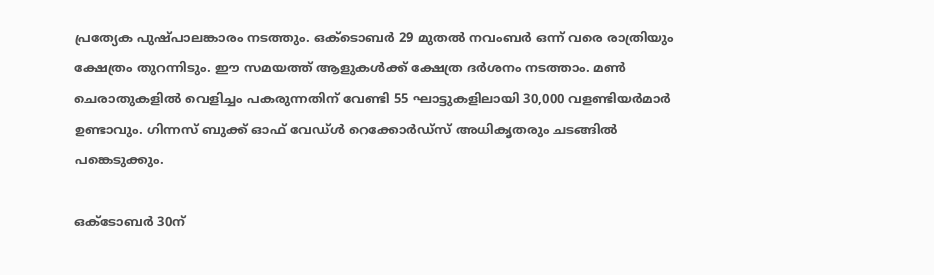പ്രത്യേക പുഷ്പാലങ്കാരം നടത്തും. ഒക്ടൊബർ 29 മുതൽ നവംബർ ഒന്ന് വരെ രാത്രിയും ക്ഷേത്രം തുറന്നിടും. ഈ സമയത്ത് ആളുകൾക്ക് ക്ഷേത്ര ദർശനം നടത്താം. മൺ ചെരാതുകളിൽ വെളിച്ചം പകരുന്നതിന് വേണ്ടി 55 ഘാട്ടുകളിലായി 30,000 വളണ്ടിയർമാർ ഉണ്ടാവും. ഗിന്നസ് ബുക്ക് ഓഫ് വേഡ്ൾ റെക്കോർഡ്സ് അധികൃതരും ചടങ്ങിൽ പങ്കെടുക്കും.

ഒക്ടോബർ 30ന്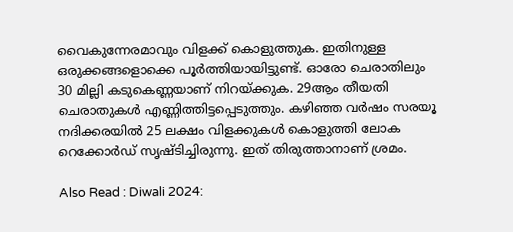വൈകുന്നേരമാവും വിളക്ക് കൊളുത്തുക. ഇതിനുള്ള ഒരുക്കങ്ങളൊക്കെ പൂർത്തിയായിട്ടുണ്ട്. ഓരോ ചെരാതിലും 30 മില്ലി കടുകെണ്ണയാണ് നിറയ്ക്കുക. 29ആം തീയതി ചെരാതുകൾ എണ്ണിത്തിട്ടപ്പെടുത്തും. കഴിഞ്ഞ വർഷം സരയൂ നദിക്കരയിൽ 25 ലക്ഷം വിളക്കുകൾ കൊളുത്തി ലോക റെക്കോർഡ് സൃഷ്ടിച്ചിരുന്നു. ഇത് തിരുത്താനാണ് ശ്രമം.

Also Read : Diwali 2024: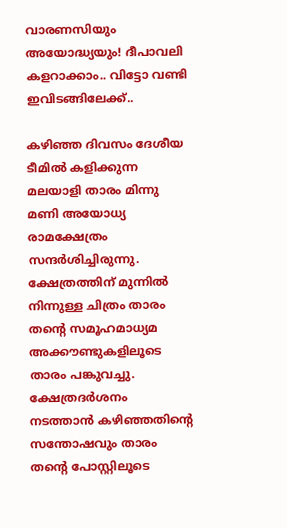വാരണസിയും അയോദ്ധ്യയും! ദീപാവലി കളറാക്കാം.. വിട്ടോ വണ്ടി ഇവിടങ്ങിലേക്ക്..

കഴിഞ്ഞ ദിവസം ദേശീയ ടീമിൽ കളിക്കുന്ന മലയാളി താരം മിന്നു മണി അയോധ്യ രാമക്ഷേത്രം സന്ദർശിച്ചിരുന്നു. ക്ഷേത്രത്തിന് മുന്നിൽ നിന്നുള്ള ചിത്രം താരം തൻ്റെ സമൂഹമാധ്യമ അക്കൗണ്ടുകളിലൂടെ താരം പങ്കുവച്ചു. ക്ഷേത്രദർശനം നടത്താൻ കഴിഞ്ഞതിൻ്റെ സന്തോഷവും താരം തൻ്റെ പോസ്റ്റിലൂടെ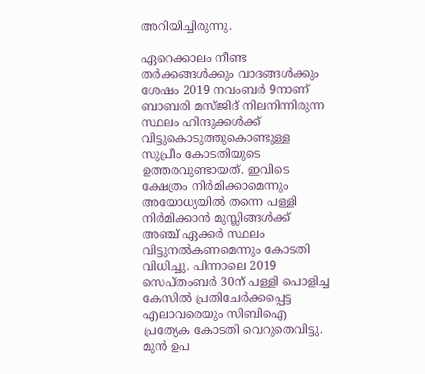അറിയിച്ചിരുന്നു.

ഏറെക്കാലം നീണ്ട തർക്കങ്ങൾക്കും വാദങ്ങൾക്കും ശേഷം 2019 നവംബർ 9നാണ് ബാബരി മസ്ജിദ് നിലനിന്നിരുന്ന സ്ഥലം ഹിന്ദുക്കൾക്ക് വിട്ടുകൊടുത്തുകൊണ്ടുള്ള സുപ്രീം കോടതിയുടെ ഉത്തരവുണ്ടായത്. ഇവിടെ ക്ഷേത്രം നിർമിക്കാമെന്നും അയോധ്യയിൽ തന്നെ പള്ളി നിർമിക്കാൻ മുസ്ലിങ്ങൾക്ക് അഞ്ച് ഏക്കർ സ്ഥലം വിട്ടുനൽകണമെന്നും കോടതി വിധിച്ചു. പിന്നാലെ 2019 സെപ്തംബർ 30ന് പള്ളി പൊളിച്ച കേസിൽ പ്രതിചേർക്കപ്പെട്ട എലാവരെയും സിബിഐ പ്രത്യേക കോടതി വെറുതെവിട്ടു. മുൻ ഉപ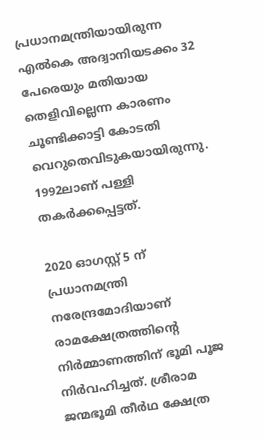പ്രധാനമന്ത്രിയായിരുന്ന എൽകെ അദ്വാനിയടക്കം 32 പേരെയും മതിയായ തെളിവില്ലെന്ന കാരണം ചൂണ്ടിക്കാട്ടി കോടതി വെറുതെവിടുകയായിരുന്നു. 1992ലാണ് പള്ളി തകർക്കപ്പെട്ടത്.

2020 ഓഗസ്റ്റ് 5 ന് പ്രധാനമന്ത്രി നരേന്ദ്രമോദിയാണ് രാമക്ഷേത്രത്തിന്റെ നിർമ്മാണത്തിന് ഭൂമി പൂജ നിർവഹിച്ചത്. ശ്രീരാമ ജന്മഭൂമി തീർഥ ക്ഷേത്ര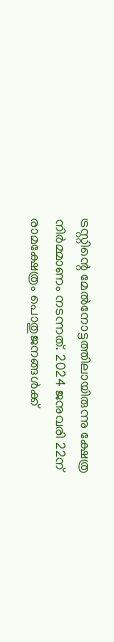ട്രസ്റ്റിന്റെ മേൽനോട്ടത്തിലായിരുന്നു ക്ഷേത്ര നിർമ്മാണം നടന്നത്. 2024 ജനുവരി 22ന് രാമക്ഷേത്രം പൊതുജനങ്ങൾക്ക്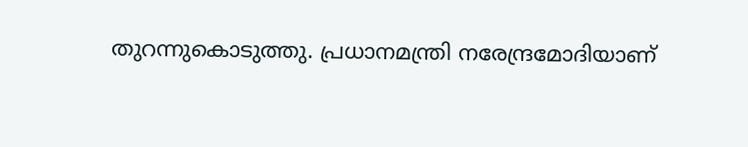തുറന്നുകൊടുത്തു. പ്രധാനമന്ത്രി നരേന്ദ്രമോദിയാണ്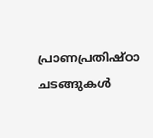പ്രാണപ്രതിഷ്ഠാ ചടങ്ങുകൾ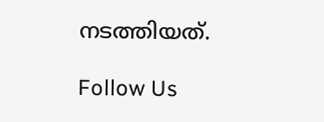നടത്തിയത്.

Follow Us